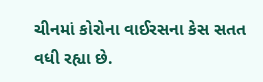ચીનમાં કોરોના વાઈરસના કેસ સતત વધી રહ્યા છે.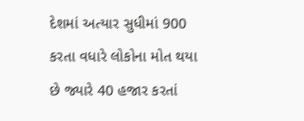દેશમાં અત્યાર સુધીમાં 900 કરતા વધારે લોકોના મોત થયા છે જ્યારે 40 હજાર કરતાં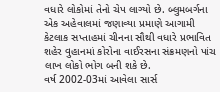વધારે લોકોમાં તેનો ચેપ લાગ્યો છે. બ્લુમબર્ગના એક અહેવાલમાં જણાવ્યા પ્રમાણે આગામી કેટલાક સપ્તાહમાં ચીનના સૌથી વધારે પ્રભાવિત શહેર વુહાનમાં કોરોના વાઈરસના સંક્રમણનો પાંચ લાખ લોકો ભોગ બની શકે છે.
વર્ષ 2002-03માં આવેલા સાર્સ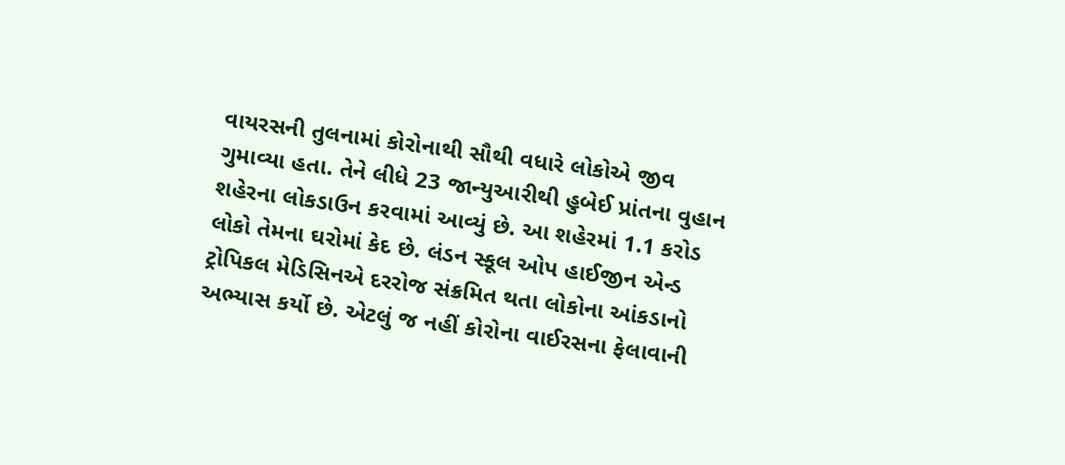વાયરસની તુલનામાં કોરોનાથી સૌથી વધારે લોકોએ જીવ ગુમાવ્યા હતા. તેને લીધે 23 જાન્યુઆરીથી હુબેઈ પ્રાંતના વુહાન શહેરના લોકડાઉન કરવામાં આવ્યું છે. આ શહેરમાં 1.1 કરોડ લોકો તેમના ઘરોમાં કેદ છે. લંડન સ્કૂલ ઓપ હાઈજીન એન્ડ ટ્રોપિકલ મેડિસિનએ દરરોજ સંક્રમિત થતા લોકોના આંકડાનો અભ્યાસ કર્યો છે. એટલું જ નહીં કોરોના વાઈરસના ફેલાવાની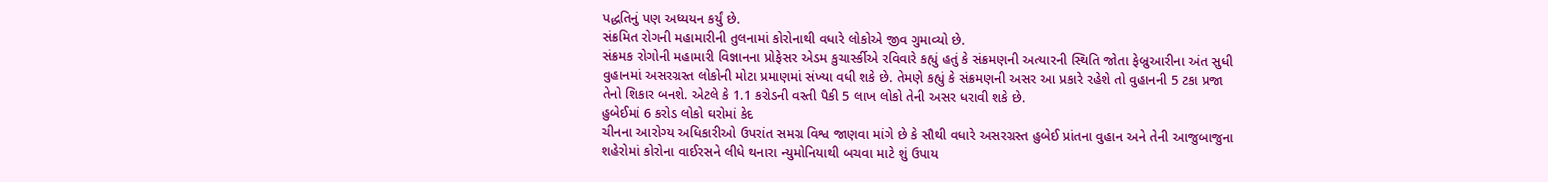પદ્ધતિનું પણ અધ્યયન કર્યું છે.
સંક્રમિત રોગની મહામારીની તુલનામાં કોરોનાથી વધારે લોકોએ જીવ ગુમાવ્યો છે.
સંક્રમક રોગોની મહામારી વિજ્ઞાનના પ્રોફેસર એડમ કુચાર્સ્કીએ રવિવારે કહ્યું હતું કે સંક્રમણની અત્યારની સ્થિતિ જોતા ફેબ્રુઆરીના અંત સુધી વુહાનમાં અસરગ્રસ્ત લોકોની મોટા પ્રમાણમાં સંખ્યા વધી શકે છે. તેમણે કહ્યું કે સંક્રમણની અસર આ પ્રકારે રહેશે તો વુહાનની 5 ટકા પ્રજા તેનો શિકાર બનશે. એટલે કે 1.1 કરોડની વસ્તી પૈકી 5 લાખ લોકો તેની અસર ધરાવી શકે છે.
હુબેઈમાં 6 કરોડ લોકો ઘરોમાં કેદ
ચીનના આરોગ્ય અધિકારીઓ ઉપરાંત સમગ્ર વિશ્વ જાણવા માંગે છે કે સૌથી વધારે અસરગ્રસ્ત હુબેઈ પ્રાંતના વુહાન અને તેની આજુબાજુના શહેરોમાં કોરોના વાઈરસને લીધે થનારા ન્યુમોનિયાથી બચવા માટે શું ઉપાય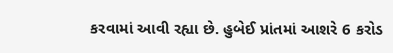કરવામાં આવી રહ્યા છે. હુબેઈ પ્રાંતમાં આશરે 6 કરોડ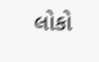લોકો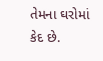તેમના ઘરોમાં કેદ છે.